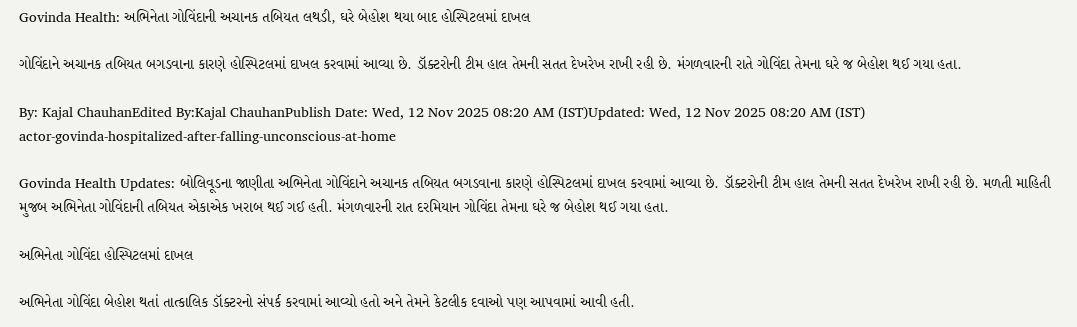Govinda Health: અભિનેતા ગોવિંદાની અચાનક તબિયત લથડી, ઘરે બેહોશ થયા બાદ હોસ્પિટલમાં દાખલ

ગોવિંદાને અચાનક તબિયત બગડવાના કારણે હોસ્પિટલમાં દાખલ કરવામાં આવ્યા છે. ડૉક્ટરોની ટીમ હાલ તેમની સતત દેખરેખ રાખી રહી છે. મંગળવારની રાતે ગોવિંદા તેમના ઘરે જ બેહોશ થઈ ગયા હતા.

By: Kajal ChauhanEdited By:Kajal ChauhanPublish Date: Wed, 12 Nov 2025 08:20 AM (IST)Updated: Wed, 12 Nov 2025 08:20 AM (IST)
actor-govinda-hospitalized-after-falling-unconscious-at-home

Govinda Health Updates: બોલિવૂડના જાણીતા અભિનેતા ગોવિંદાને અચાનક તબિયત બગડવાના કારણે હોસ્પિટલમાં દાખલ કરવામાં આવ્યા છે. ડૉક્ટરોની ટીમ હાલ તેમની સતત દેખરેખ રાખી રહી છે. મળતી માહિતી મુજબ અભિનેતા ગોવિંદાની તબિયત એકાએક ખરાબ થઈ ગઈ હતી. મંગળવારની રાત દરમિયાન ગોવિંદા તેમના ઘરે જ બેહોશ થઈ ગયા હતા.

અભિનેતા ગોવિંદા હોસ્પિટલમાં દાખલ

અભિનેતા ગોવિંદા બેહોશ થતાં તાત્કાલિક ડૉક્ટરનો સંપર્ક કરવામાં આવ્યો હતો અને તેમને કેટલીક દવાઓ પણ આપવામાં આવી હતી.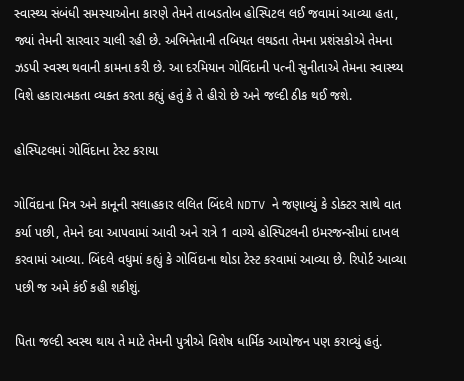સ્વાસ્થ્ય સંબંધી સમસ્યાઓના કારણે તેમને તાબડતોબ હોસ્પિટલ લઈ જવામાં આવ્યા હતા, જ્યાં તેમની સારવાર ચાલી રહી છે. અભિનેતાની તબિયત લથડતા તેમના પ્રશંસકોએ તેમના ઝડપી સ્વસ્થ થવાની કામના કરી છે. આ દરમિયાન ગોવિંદાની પત્ની સુનીતાએ તેમના સ્વાસ્થ્ય વિશે હકારાત્મકતા વ્યક્ત કરતા કહ્યું હતું કે તે હીરો છે અને જલ્દી ઠીક થઈ જશે.

હોસ્પિટલમાં ગોવિંદાના ટેસ્ટ કરાયા

ગોવિંદાના મિત્ર અને કાનૂની સલાહકાર લલિત બિંદલે NDTV ને જણાવ્યું કે ડોક્ટર સાથે વાત કર્યા પછી, તેમને દવા આપવામાં આવી અને રાત્રે 1 વાગ્યે હોસ્પિટલની ઇમરજન્સીમાં દાખલ કરવામાં આવ્યા. બિંદલે વધુમાં કહ્યું કે ગોવિંદાના થોડા ટેસ્ટ કરવામાં આવ્યા છે. રિપોર્ટ આવ્યા પછી જ અમે કંઈ કહી શકીશું.

પિતા જલ્દી સ્વસ્થ થાય તે માટે તેમની પુત્રીએ વિશેષ ધાર્મિક આયોજન પણ કરાવ્યું હતું.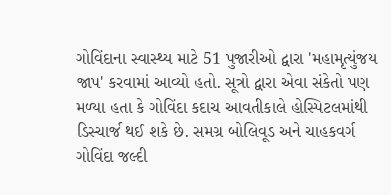ગોવિંદાના સ્વાસ્થ્ય માટે 51 પુજારીઓ દ્વારા 'મહામૃત્યુંજય જાપ' કરવામાં આવ્યો હતો. સૂત્રો દ્વારા એવા સંકેતો પણ મળ્યા હતા કે ગોવિંદા કદાચ આવતીકાલે હોસ્પિટલમાંથી ડિસ્ચાર્જ થઈ શકે છે. સમગ્ર બોલિવૂડ અને ચાહકવર્ગ ગોવિંદા જલ્દી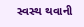સ્વસ્થ થવાની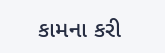કામના કરી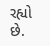રહ્યો છે.